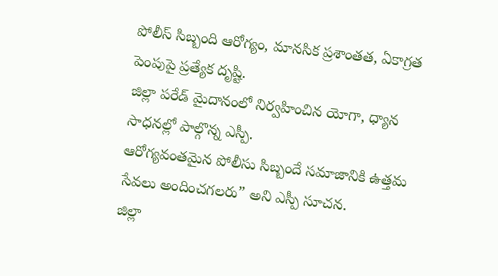పోలీస్ సిబ్బంది ఆరోగ్యం, మానసిక ప్రశాంతత, ఏకాగ్రత పెంపుపై ప్రత్యేక దృష్టి.
జిల్లా పరేడ్ మైదానంలో నిర్వహించిన యోగా, ధ్యాన సాధనల్లో పాల్గొన్న ఎస్పీ.
ఆరోగ్యవంతమైన పోలీసు సిబ్బందే సమాజానికి ఉత్తమ సేవలు అందించగలరు” అని ఎస్పీ సూచన.
జిల్లా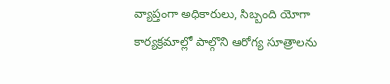వ్యాప్తంగా అధికారులు, సిబ్బంది యోగా కార్యక్రమాల్లో పాల్గొని ఆరోగ్య సూత్రాలను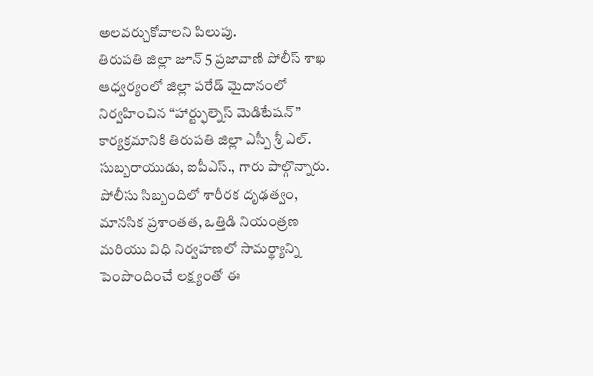అలవర్చుకోవాలని పిలుపు.
తిరుపతి జిల్లా జూన్ 5 ప్రజావాణి పోలీస్ శాఖ ఆధ్వర్యంలో జిల్లా పరేడ్ మైదానంలో నిర్వహించిన “హార్ట్ఫుల్నెస్ మెడిటేషన్” కార్యక్రమానికి తిరుపతి జిల్లా ఎస్పీ శ్రీ ఎల్. సుబ్బరాయుడు, ఐపీఎస్., గారు పాల్గొన్నారు. పోలీసు సిబ్బందిలో శారీరక దృఢత్వం, మానసిక ప్రశాంతత, ఒత్తిడి నియంత్రణ మరియు విధి నిర్వహణలో సామర్థ్యాన్ని పెంపొందించే లక్ష్యంతో ఈ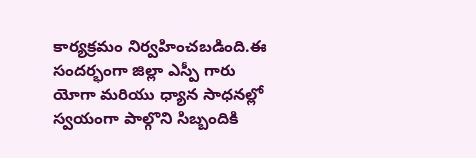కార్యక్రమం నిర్వహించబడింది.ఈ సందర్భంగా జిల్లా ఎస్పీ గారు యోగా మరియు ధ్యాన సాధనల్లో స్వయంగా పాల్గొని సిబ్బందికి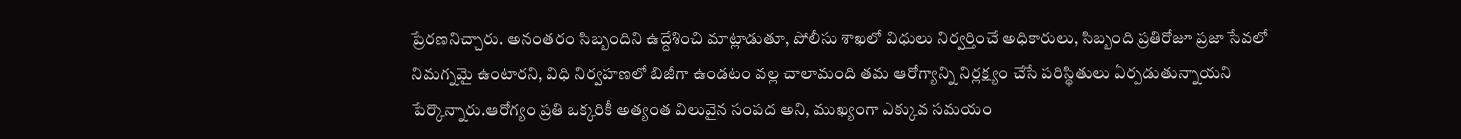ప్రేరణనిచ్చారు. అనంతరం సిబ్బందిని ఉద్దేశించి మాట్లాడుతూ, పోలీసు శాఖలో విధులు నిర్వర్తించే అధికారులు, సిబ్బంది ప్రతిరోజూ ప్రజా సేవలో నిమగ్నమై ఉంటారని, విధి నిర్వహణలో బిజీగా ఉండటం వల్ల చాలామంది తమ ఆరోగ్యాన్ని నిర్లక్ష్యం చేసే పరిస్థితులు ఏర్పడుతున్నాయని పేర్కొన్నారు.ఆరోగ్యం ప్రతి ఒక్కరికీ అత్యంత విలువైన సంపద అని, ముఖ్యంగా ఎక్కువ సమయం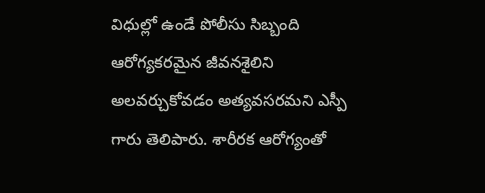విధుల్లో ఉండే పోలీసు సిబ్బంది ఆరోగ్యకరమైన జీవనశైలిని అలవర్చుకోవడం అత్యవసరమని ఎస్పీ గారు తెలిపారు. శారీరక ఆరోగ్యంతో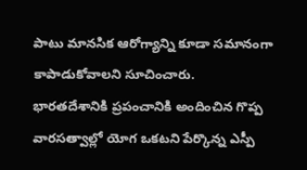పాటు మానసిక ఆరోగ్యాన్ని కూడా సమానంగా కాపాడుకోవాలని సూచించారు.
భారతదేశానికి ప్రపంచానికి అందించిన గొప్ప వారసత్వాల్లో యోగ ఒకటని పేర్కొన్న ఎస్పీ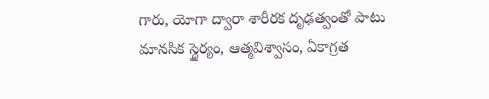గారు, యోగా ద్వారా శారీరక దృఢత్వంతో పాటు మానసిక స్థైర్యం, ఆత్మవిశ్వాసం, ఏకాగ్రత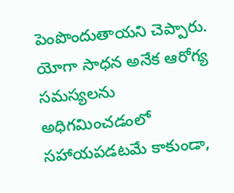పెంపొందుతాయని చెప్పారు. యోగా సాధన అనేక ఆరోగ్య సమస్యలను అధిగమించడంలో సహాయపడటమే కాకుండా,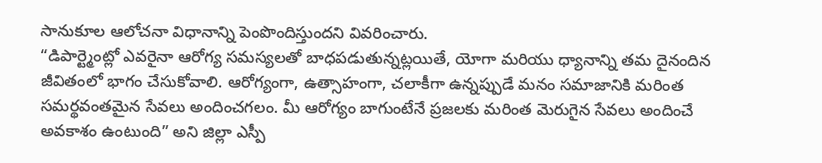సానుకూల ఆలోచనా విధానాన్ని పెంపొందిస్తుందని వివరించారు.
“డిపార్ట్మెంట్లో ఎవరైనా ఆరోగ్య సమస్యలతో బాధపడుతున్నట్లయితే, యోగా మరియు ధ్యానాన్ని తమ దైనందిన జీవితంలో భాగం చేసుకోవాలి. ఆరోగ్యంగా, ఉత్సాహంగా, చలాకీగా ఉన్నప్పుడే మనం సమాజానికి మరింత సమర్థవంతమైన సేవలు అందించగలం. మీ ఆరోగ్యం బాగుంటేనే ప్రజలకు మరింత మెరుగైన సేవలు అందించే అవకాశం ఉంటుంది” అని జిల్లా ఎస్పీ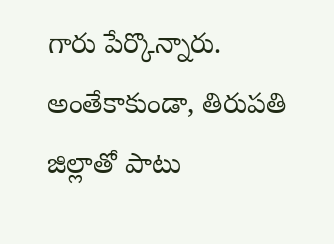గారు పేర్కొన్నారు.
అంతేకాకుండా, తిరుపతి జిల్లాతో పాటు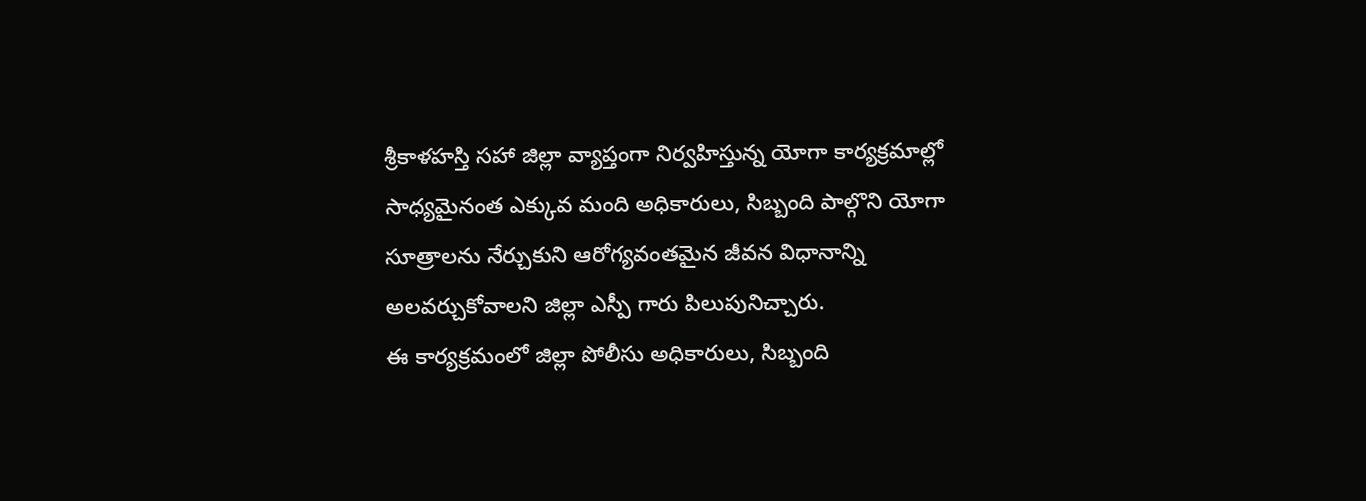శ్రీకాళహస్తి సహా జిల్లా వ్యాప్తంగా నిర్వహిస్తున్న యోగా కార్యక్రమాల్లో సాధ్యమైనంత ఎక్కువ మంది అధికారులు, సిబ్బంది పాల్గొని యోగా సూత్రాలను నేర్చుకుని ఆరోగ్యవంతమైన జీవన విధానాన్ని అలవర్చుకోవాలని జిల్లా ఎస్పీ గారు పిలుపునిచ్చారు.
ఈ కార్యక్రమంలో జిల్లా పోలీసు అధికారులు, సిబ్బంది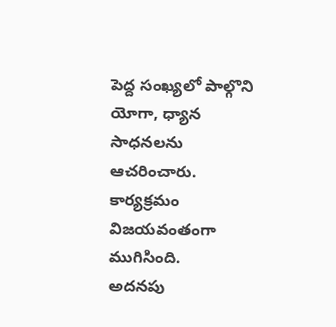పెద్ద సంఖ్యలో పాల్గొని యోగా, ధ్యాన సాధనలను ఆచరించారు. కార్యక్రమం విజయవంతంగా ముగిసింది.
అదనపు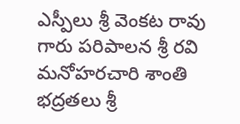ఎస్పీలు శ్రీ వెంకట రావు గారు పరిపాలన శ్రీ రవి మనోహరచారి శాంతి భద్రతలు శ్రీ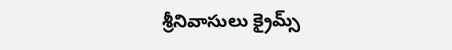శ్రీనివాసులు క్రైమ్స్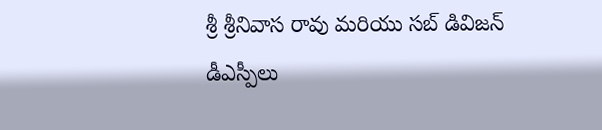శ్రీ శ్రీనివాస రావు మరియు సబ్ డివిజన్ డీఎస్పీలు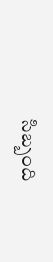సిబ్బంది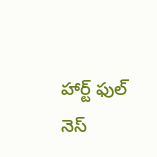హార్ట్ ఫుల్ నెస్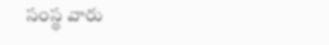సంస్థ వారు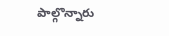పాల్గొన్నారు